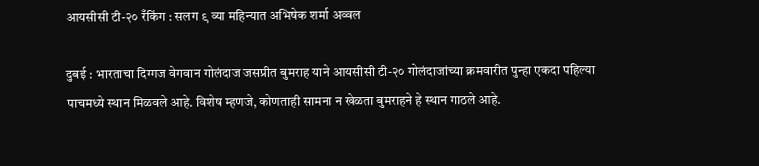आयसीसी टी-२० रँकिंग : सलग ९ व्या महिन्यात अभिषेक शर्मा अव्वल

दुबई : भारताचा दिग्गज वेगवान गोलंदाज जसप्रीत बुमराह याने आयसीसी टी-२० गोलंदाजांच्या क्रमवारीत पुन्हा एकदा पहिल्या पाचमध्ये स्थान मिळवले आहे. विशेष म्हणजे, कोणताही सामना न खेळता बुमराहने हे स्थान गाठले आहे.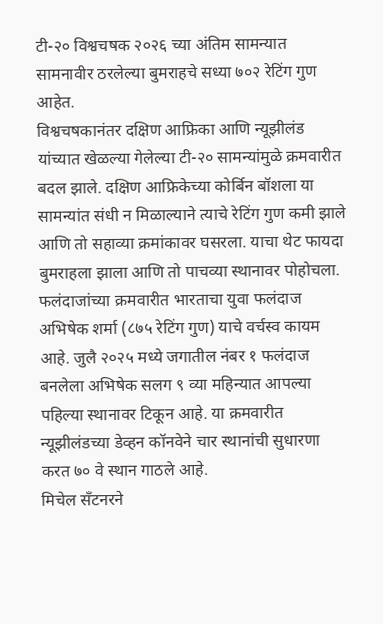टी-२० विश्वचषक २०२६ च्या अंतिम सामन्यात सामनावीर ठरलेल्या बुमराहचे सध्या ७०२ रेटिंग गुण आहेत.
विश्वचषकानंतर दक्षिण आफ्रिका आणि न्यूझीलंड यांच्यात खेळल्या गेलेल्या टी-२० सामन्यांमुळे क्रमवारीत बदल झाले. दक्षिण आफ्रिकेच्या कोर्बिन बॉशला या सामन्यांत संधी न मिळाल्याने त्याचे रेटिंग गुण कमी झाले आणि तो सहाव्या क्रमांकावर घसरला. याचा थेट फायदा बुमराहला झाला आणि तो पाचव्या स्थानावर पोहोचला.
फलंदाजांच्या क्रमवारीत भारताचा युवा फलंदाज अभिषेक शर्मा (८७५ रेटिंग गुण) याचे वर्चस्व कायम आहे. जुलै २०२५ मध्ये जगातील नंबर १ फलंदाज बनलेला अभिषेक सलग ९ व्या महिन्यात आपल्या पहिल्या स्थानावर टिकून आहे. या क्रमवारीत न्यूझीलंडच्या डेव्हन कॉनवेने चार स्थानांची सुधारणा करत ७० वे स्थान गाठले आहे.
मिचेल सँटनरने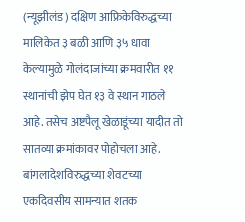(न्यूझीलंड) दक्षिण आफ्रिकेविरुद्धच्या मालिकेत ३ बळी आणि ३५ धावा केल्यामुळे गोलंदाजांच्या क्रमवारीत ११ स्थानांची झेप घेत १३ वे स्थान गाठले आहे. तसेच अष्टपैलू खेळाडूंच्या यादीत तो सातव्या क्रमांकावर पोहोचला आहे.
बांगलादेशविरुद्धच्या शेवटच्या एकदिवसीय सामन्यात शतक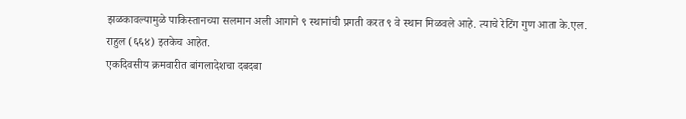झळकावल्यामुळे पाकिस्तानच्या सलमान अली आगाने ९ स्थानांची प्रगती करत ९ वे स्थान मिळवले आहे. त्याचे रेटिंग गुण आता के.एल. राहुल (६६४) इतकेच आहेत.
एकदिवसीय क्रमवारीत बांगलादेशचा दबदबा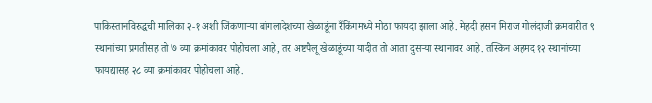पाकिस्तानविरुद्धची मालिका २-१ अशी जिंकणाऱ्या बांगलादेशच्या खेळाडूंना रँकिंगमध्ये मोठा फायदा झाला आहे. मेहदी हसन मिराज गोलंदाजी क्रमवारीत ९ स्थानांच्या प्रगतीसह तो ७ व्या क्रमांकावर पोहोचला आहे, तर अष्टपैलू खेळाडूंच्या यादीत तो आता दुसऱ्या स्थानावर आहे. तस्किन अहमद १२ स्थानांच्या फायद्यासह २८ व्या क्रमांकावर पोहोचला आहे.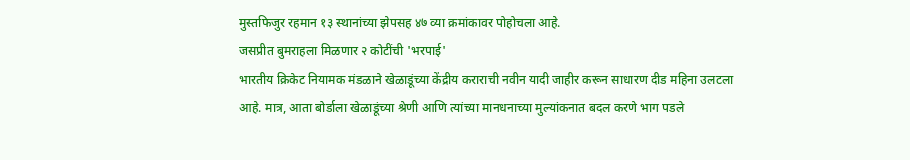मुस्तफिजुर रहमान १३ स्थानांच्या झेपसह ४७ व्या क्रमांकावर पोहोचला आहे.
जसप्रीत बुमराहला मिळणार २ कोटींची 'भरपाई'
भारतीय क्रिकेट नियामक मंडळाने खेळाडूंच्या केंद्रीय कराराची नवीन यादी जाहीर करून साधारण दीड महिना उलटला आहे. मात्र, आता बोर्डाला खेळाडूंच्या श्रेणी आणि त्यांच्या मानधनाच्या मुल्यांकनात बदल करणे भाग पडले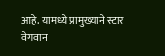आहे. यामध्ये प्रामुख्याने स्टार वेगवान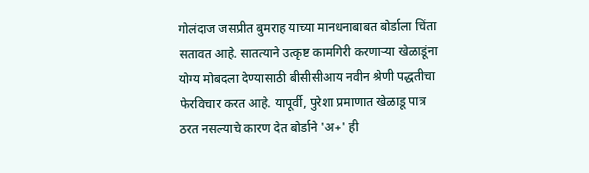गोलंदाज जसप्रीत बुमराह याच्या मानधनाबाबत बोर्डाला चिंता सतावत आहे. सातत्याने उत्कृष्ट कामगिरी करणाऱ्या खेळाडूंना योग्य मोबदला देण्यासाठी बीसीसीआय नवीन श्रेणी पद्धतीचा फेरविचार करत आहे. यापूर्वी, पुरेशा प्रमाणात खेळाडू पात्र ठरत नसल्याचे कारण देत बोर्डाने 'अ+' ही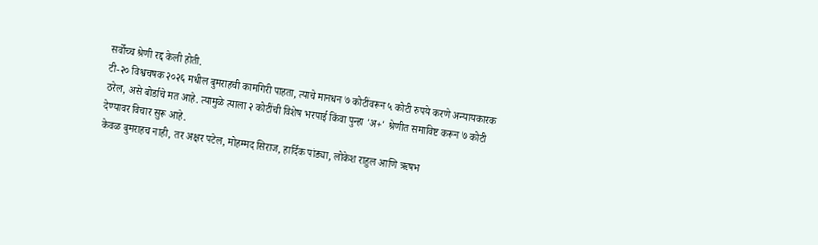सर्वोच्च श्रेणी रद्द केली होती.
टी-२० विश्वचषक २०२६ मधील बुमराहची कामगिरी पाहता, त्याचे मानधन ७ कोटींवरून ५ कोटी रुपये करणे अन्यायकारक ठरेल, असे बोर्डाचे मत आहे. त्यामुळे त्याला २ कोटींची विशेष भरपाई किंवा पुन्हा 'अ+' श्रेणीत समाविष्ट करून ७ कोटी देण्यावर विचार सुरू आहे.
केवळ बुमराहच नाही, तर अक्षर पटेल, मोहम्मद सिराज, हार्दिक पांड्या, लोकेश राहुल आणि ऋषभ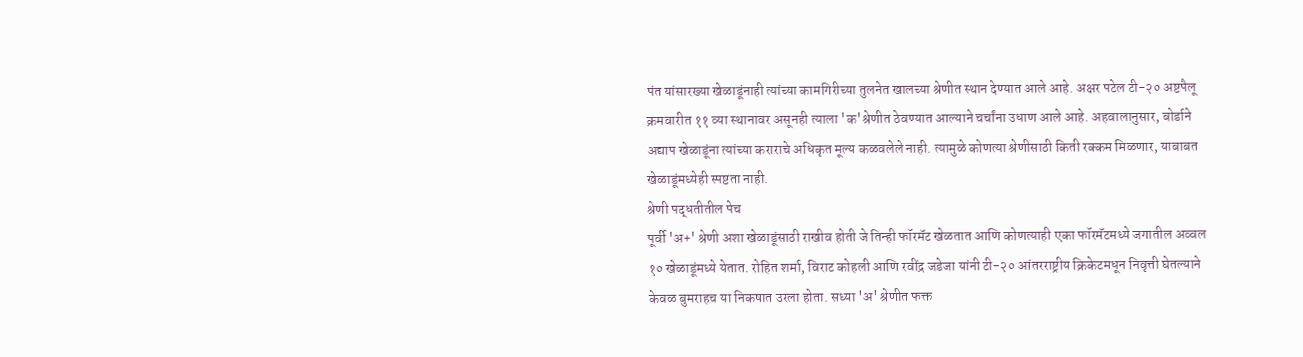पंत यांसारख्या खेळाडूंनाही त्यांच्या कामगिरीच्या तुलनेत खालच्या श्रेणीत स्थान देण्यात आले आहे. अक्षर पटेल टी-२० अष्टपैलू क्रमवारीत ११ व्या स्थानावर असूनही त्याला 'क'श्रेणीत ठेवण्यात आल्याने चर्चांना उधाण आले आहे. अहवालानुसार, बोर्डाने अद्याप खेळाडूंना त्यांच्या कराराचे अधिकृत मूल्य कळवलेले नाही. त्यामुळे कोणत्या श्रेणीसाठी किती रक्कम मिळणार, याबाबत खेळाडूंमध्येही स्पष्टता नाही.
श्रेणी पद्धतीतील पेच
पूर्वी 'अ+' श्रेणी अशा खेळाडूंसाठी राखीव होती जे तिन्ही फॉरमॅट खेळतात आणि कोणत्याही एका फॉरमॅटमध्ये जगातील अव्वल १० खेळाडूंमध्ये येतात. रोहित शर्मा, विराट कोहली आणि रवींद्र जडेजा यांनी टी-२० आंतरराष्ट्रीय क्रिकेटमधून निवृत्ती घेतल्याने केवळ बुमराहच या निकषात उरला होता. सध्या 'अ' श्रेणीत फक्त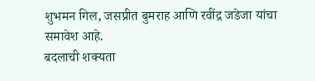शुभमन गिल, जसप्रीत बुमराह आणि रवींद्र जडेजा यांचा समावेश आहे.
बदलाची शक्यता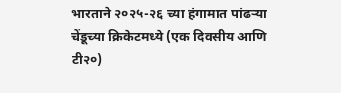भारताने २०२५-२६ च्या हंगामात पांढऱ्या चेंडूच्या क्रिकेटमध्ये (एक दिवसीय आणि टी२०)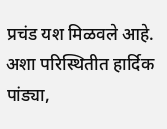प्रचंड यश मिळवले आहे. अशा परिस्थितीत हार्दिक पांड्या,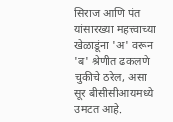सिराज आणि पंत यांसारख्या महत्त्वाच्या खेळाडूंना 'अ' वरून 'ब' श्रेणीत ढकलणे चुकीचे ठरेल, असा सूर बीसीसीआयमध्ये उमटत आहे.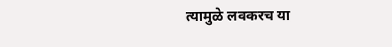त्यामुळे लवकरच या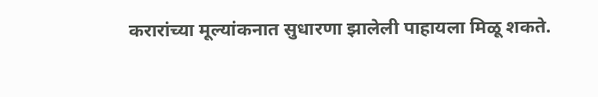करारांच्या मूल्यांकनात सुधारणा झालेली पाहायला मिळू शकते.